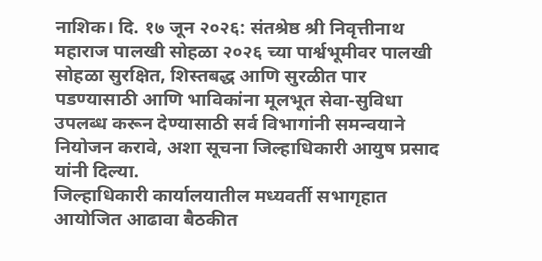नाशिक। दि. १७ जून २०२६: संतश्रेष्ठ श्री निवृत्तीनाथ महाराज पालखी सोहळा २०२६ च्या पार्श्वभूमीवर पालखी सोहळा सुरक्षित, शिस्तबद्ध आणि सुरळीत पार पडण्यासाठी आणि भाविकांना मूलभूत सेवा-सुविधा उपलब्ध करून देण्यासाठी सर्व विभागांनी समन्वयाने नियोजन करावे, अशा सूचना जिल्हाधिकारी आयुष प्रसाद यांनी दिल्या.
जिल्हाधिकारी कार्यालयातील मध्यवर्ती सभागृहात आयोजित आढावा बैठकीत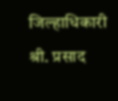जिल्हाधिकारी श्री. प्रसाद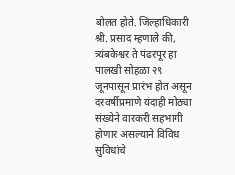बोलत होते. जिल्हाधिकारी श्री. प्रसाद म्हणाले की, त्र्यंबकेश्वर ते पंढरपूर हा पालखी सोहळा २९ जूनपासून प्रारंभ होत असून दरवर्षीप्रमाणे यंदाही मोठ्या संख्येने वारकरी सहभागी होणार असल्याने विविध सुविधांचे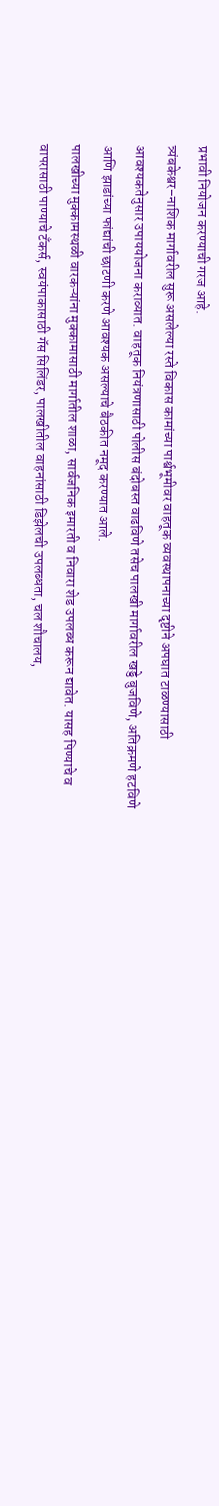प्रभावी नियोजन करण्याची गरज आहे.
त्र्यंबकेश्वर–नाशिक मार्गावरील सुरू असलेल्या रस्ते विकास कामांच्या पार्श्वभूमीवर वाहतूक व्यवस्थापनाच्या दृष्टीने अपघात टाळण्यासाठी आवश्यकतेनुसार उपाययोजना कराव्यात. वाहतूक नियंत्रणासाठी पोलीस बंदोबस्त वाढविणे तसेच पालखी मार्गावरील खड्डे बुजविणे, अतिक्रमणे हटविणे आणि झाडांच्या फांद्यांची छाटणी करणे आवश्यक असल्याचे बैठकीत नमूद करण्यात आले.
पालखीच्या मुक्कामस्थळी वारकऱ्यांना मुक्कामासाठी मार्गातील शाळा, सार्वजनिक इमारती व निवारा शेड उपलब्ध करून द्यावेत. यासह पिण्याचे व वापरासाठी पाण्याचे टँकर्स, स्वयंपाकासाठी गॅस सिलिंडर, पालखीतील वाहनांसाठी डिझेलची उपलब्धता, चल शौचालय,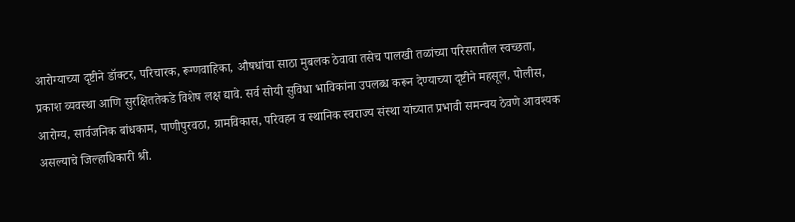आरोग्याच्या दृष्टीने डॉक्टर, परिचारक, रूग्णवाहिका, औषधांचा साठा मुबलक ठेवावा तसेच पालखी तळांच्या परिसरातील स्वच्छता, प्रकाश व्यवस्था आणि सुरक्षिततेकडे विशेष लक्ष द्यावे. सर्व सोयी सुविधा भाविकांना उपलब्ध करून देण्याच्या दृष्टीने महसूल, पोलीस, आरोग्य, सार्वजनिक बांधकाम, पाणीपुरवठा, ग्रामविकास, परिवहन व स्थानिक स्वराज्य संस्था यांच्यात प्रभावी समन्वय ठेवणे आवश्यक असल्याचे जिल्हाधिकारी श्री.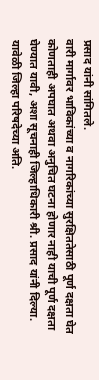प्रसाद यांनी सांगितले.
वारी मार्गावर भाविकांच्या व नागरिकांच्या सुरक्षिततेसाठी पूर्ण दक्षता घेत कोणताही अपघात अथवा अनुचित घटना होणार नाही याची पूर्ण दक्षता घेण्यात यावी, अशा सूचनाही जिल्हाधिकारी श्री. प्रसाद यांनी दिल्या.
यावेळी जिल्हा परिषदेच्या अति.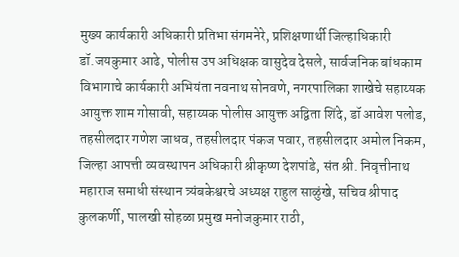मुख्य कार्यकारी अधिकारी प्रतिभा संगमनेरे, प्रशिक्षणार्थी जिल्हाधिकारी डॉ.जयकुमार आढे, पोलीस उप अधिक्षक वासुदेव देसले, सार्वजनिक बांधकाम विभागाचे कार्यकारी अभियंता नवनाथ सोनवणे, नगरपालिका शाखेचे सहाय्यक आयुक्त शाम गोसावी, सहाय्यक पोलीस आयुक्त अद्विता शिंदे, डॉ आवेश पलोड, तहसीलदार गणेश जाधव, तहसीलदार पंकज पवार, तहसीलदार अमोल निकम, जिल्हा आपत्ती व्यवस्थापन अधिकारी श्रीकृष्ण देशपांडे, संत श्री. निवृत्तीनाथ महाराज समाधी संस्थान त्र्यंबकेश्वरचे अध्यक्ष राहुल साळुंखे, सचिव श्रीपाद कुलकर्णी, पालखी सोहळा प्रमुख मनोजकुमार राठी,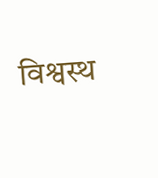विश्वस्थ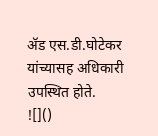ॲड एस.डी.घोटेकर यांच्यासह अधिकारी उपस्थित होते.
![]()